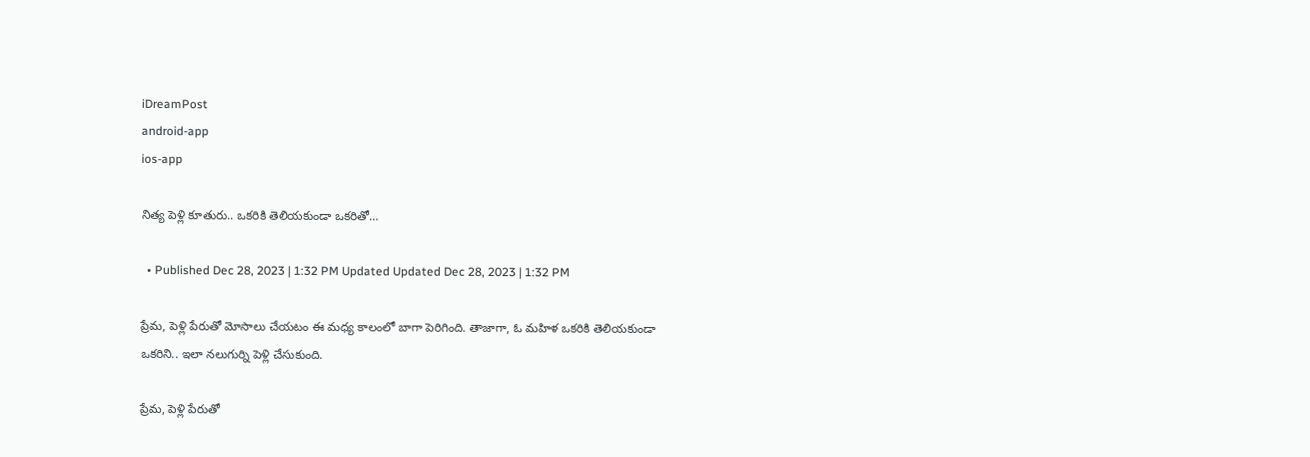iDreamPost
android-app
ios-app

నిత్య పెళ్లి కూతురు.. ఒకరికి తెలియకుండా ఒకరితో…

  • Published Dec 28, 2023 | 1:32 PM Updated Updated Dec 28, 2023 | 1:32 PM

ప్రేమ, పెళ్లి పేరుతో మోసాలు చేయటం ఈ మధ్య కాలంలో బాగా పెరిగింది. తాజాగా, ఓ మహిళ ఒకరికి తెలియకుండా ఒకరిని.. ఇలా నలుగుర్ని పెళ్లి చేసుకుంది.

ప్రేమ, పెళ్లి పేరుతో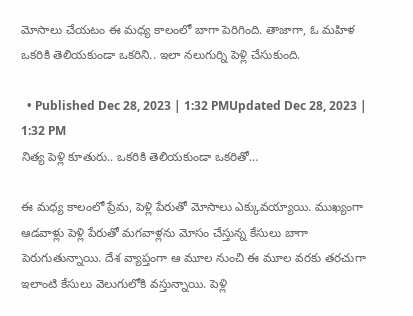మోసాలు చేయటం ఈ మధ్య కాలంలో బాగా పెరిగింది. తాజాగా, ఓ మహిళ ఒకరికి తెలియకుండా ఒకరిని.. ఇలా నలుగుర్ని పెళ్లి చేసుకుంది.

  • Published Dec 28, 2023 | 1:32 PMUpdated Dec 28, 2023 | 1:32 PM
నిత్య పెళ్లి కూతురు.. ఒకరికి తెలియకుండా ఒకరితో…

ఈ మధ్య కాలంలో ప్రేమ, పెళ్లి పేరుతో మోసాలు ఎక్కువయ్యాయి. ముఖ్యంగా ఆడవాళ్లు పెళ్లి పేరుతో మగవాళ్లను మోసం చేస్తున్న కేసులు బాగా పెరుగుతున్నాయి. దేశ వ్యాప్తంగా ఆ మూల నుంచి ఈ మూల వరకు తరచుగా ఇలాంటి కేసులు వెలుగులోకి వస్తున్నాయి. పెళ్లి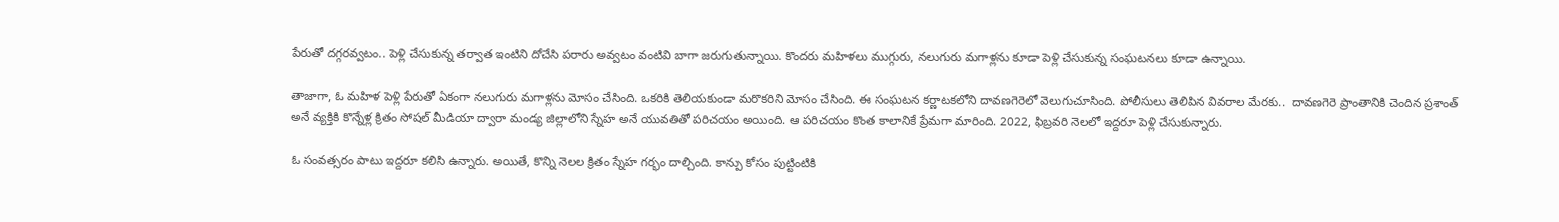పేరుతో దగ్గరవ్వటం.. పెళ్లి చేసుకున్న తర్వాత ఇంటిని దోచేసి పరారు అవ్వటం వంటివి బాగా జరుగుతున్నాయి. కొందరు మహిళలు ముగ్గురు, నలుగురు మగాళ్లను కూడా పెళ్లి చేసుకున్న సంఘటనలు కూడా ఉన్నాయి.

తాజాగా, ఓ మహిళ పెళ్లి పేరుతో ఏకంగా నలుగురు మగాళ్లను మోసం చేసింది. ఒకరికి తెలియకుండా మరొకరిని మోసం చేసింది. ఈ సంఘటన కర్ణాటకలోని దావణగెరెలో వెలుగుచూసింది. పోలీసులు తెలిపిన వివరాల మేరకు..  దావణగెరె ప్రాంతానికి చెందిన ప్రశాంత్‌ అనే వ్యక్తికి కొన్నేళ్ల క్రితం సోషల్‌ మీడియా ద్వారా మండ్య జిల్లాలోని స్నేహ అనే యువతితో పరిచయం అయింది. ఆ పరిచయం కొంత కాలానికే ప్రేమగా మారింది. 2022, ఫిబ్రవరి నెలలో ఇద్దరూ పెళ్లి చేసుకున్నారు.

ఓ సంవత్సరం పాటు ఇద్దరూ కలిసి ఉన్నారు. అయితే, కొన్ని నెలల క్రితం స్నేహ గర్భం దాల్చింది. కాన్పు కోసం పుట్టింటికి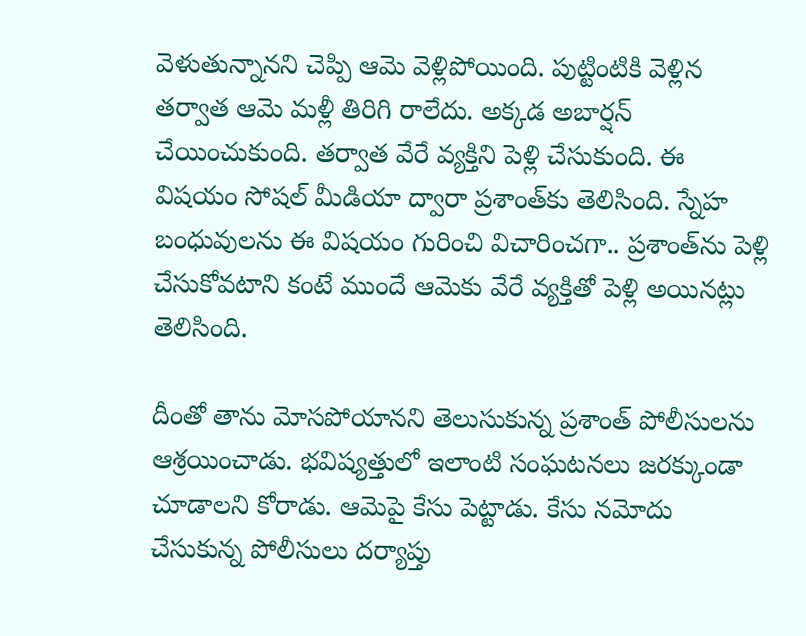వెళుతున్నానని చెప్పి ఆమె వెళ్లిపోయింది. పుట్టింటికి వెళ్లిన తర్వాత ఆమె మళ్లీ తిరిగి రాలేదు. అక్కడ అబార్షన్‌ చేయించుకుంది. తర్వాత వేరే వ్యక్తిని పెళ్లి చేసుకుంది. ఈ విషయం సోషల్‌ మీడియా ద్వారా ప్రశాంత్‌కు తెలిసింది. స్నేహ బంధువులను ఈ విషయం గురించి విచారించగా.. ప్రశాంత్‌ను పెళ్లి చేసుకోవటాని కంటే ముందే ఆమెకు వేరే వ్యక్తితో పెళ్లి అయినట్లు తెలిసింది.

దీంతో తాను మోసపోయానని తెలుసుకున్న ప్రశాంత్‌ పోలీసులను ఆశ్రయించాడు. భవిష్యత్తులో ఇలాంటి సంఘటనలు జరక్కుండా చూడాలని కోరాడు. ఆమెపై కేసు పెట్టాడు. కేసు నమోదు చేసుకున్న పోలీసులు దర్యాప్తు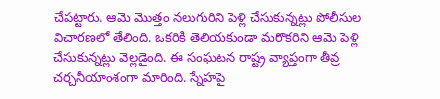చేపట్టారు. ఆమె మొత్తం నలుగురిని పెళ్లి చేసుకున్నట్లు పోలీసుల విచారణలో తేలింది. ఒకరికి తెలియకుండా మరొకరిని ఆమె పెళ్లి చేసుకున్నట్లు వెల్లడైంది. ఈ సంఘటన రాష్ట్ర వ్యాప్తంగా తీవ్ర చర్చనీయాంశంగా మారింది. స్నేహపై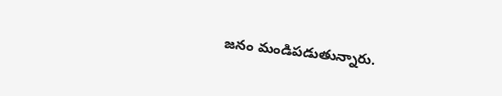జనం మండిపడుతున్నారు.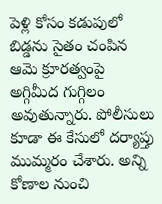పెళ్లి కోసం కడుపులో బిడ్డను సైతం చంపిన ఆమె క్రూరత్వంపై అగ్గిమీద గుగ్గిలం అవుతున్నారు. పోలీసులు కూడా ఈ కేసులో దర్యాప్తు ముమ్మరం చేశారు. అన్ని కోణాల నుంచి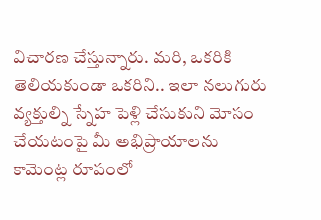విచారణ చేస్తున్నారు. మరి, ఒకరికి తెలియకుండా ఒకరిని.. ఇలా నలుగురు వ్యక్తుల్ని స్నేహ పెళ్లి చేసుకుని మోసం చేయటంపై మీ అభిప్రాయాలను కామెంట్ల రూపంలో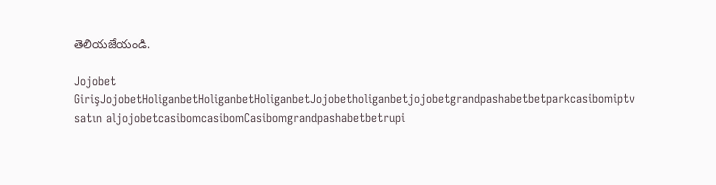తెలియజేయండి.

Jojobet GirişJojobetHoliganbetHoliganbetHoliganbetJojobetholiganbetjojobetgrandpashabetbetparkcasibomiptv satın aljojobetcasibomcasibomCasibomgrandpashabetbetrupi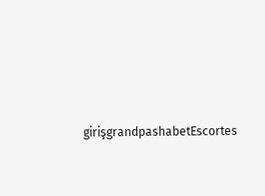girişgrandpashabetEscortes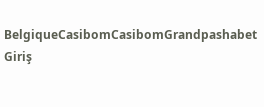BelgiqueCasibomCasibomGrandpashabet Giriş